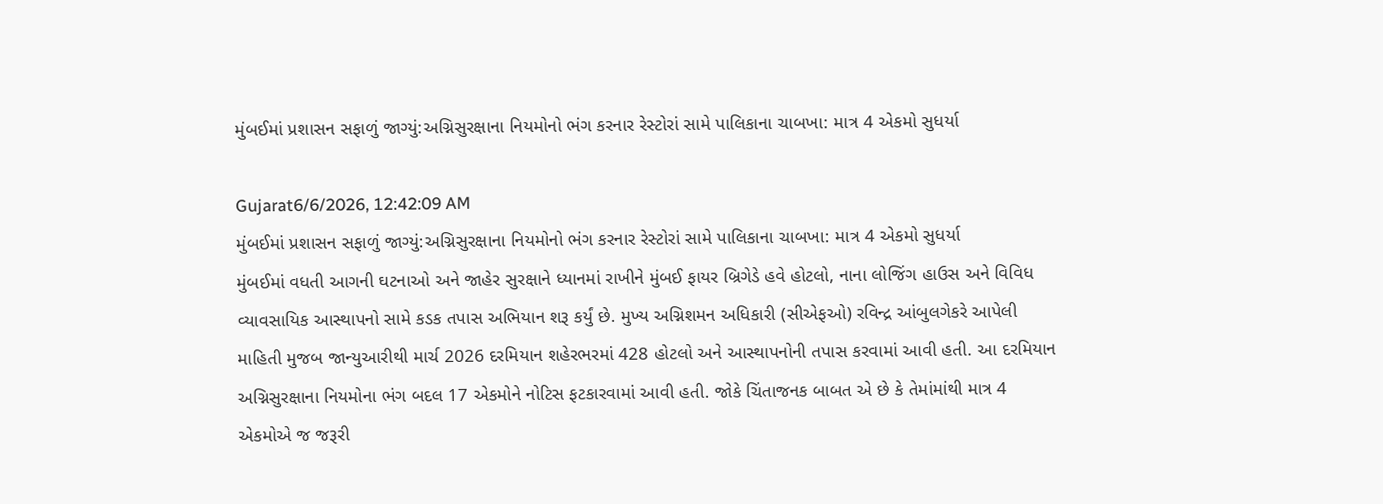મુંબઈમાં પ્રશાસન સફાળું જાગ્યું:અગ્નિસુરક્ષાના નિયમોનો ભંગ કરનાર રેસ્ટોરાં સામે પાલિકાના ચાબખા: માત્ર 4 એકમો સુધર્યા

Gujarat6/6/2026, 12:42:09 AM
મુંબઈમાં પ્રશાસન સફાળું જાગ્યું:અગ્નિસુરક્ષાના નિયમોનો ભંગ કરનાર રેસ્ટોરાં સામે પાલિકાના ચાબખા: માત્ર 4 એકમો સુધર્યા
મુંબઈમાં વધતી આગની ઘટનાઓ અને જાહેર સુરક્ષાને ધ્યાનમાં રાખીને મુંબઈ ફાયર બ્રિગેડે હવે હોટલો, નાના લોજિંગ હાઉસ અને વિવિધ વ્યાવસાયિક આસ્થાપનો સામે કડક તપાસ અભિયાન શરૂ કર્યું છે. મુખ્ય અગ્નિશમન અધિકારી (સીએફઓ) રવિન્દ્ર આંબુલગેકરે આપેલી માહિતી મુજબ જાન્યુઆરીથી માર્ચ 2026 દરમિયાન શહેરભરમાં 428 હોટલો અને આસ્થાપનોની તપાસ કરવામાં આવી હતી. આ દરમિયાન અગ્નિસુરક્ષાના નિયમોના ભંગ બદલ 17 એકમોને નોટિસ ફટકારવામાં આવી હતી. જોકે ચિંતાજનક બાબત એ છે કે તેમાંમાંથી માત્ર 4 એકમોએ જ જરૂરી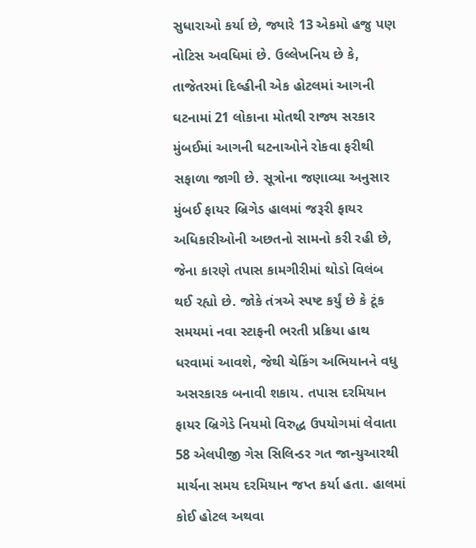સુધારાઓ કર્યા છે, જ્યારે 13 એકમો હજુ પણ નોટિસ અવધિમાં છે. ઉલ્લેખનિય છે કે, તાજેતરમાં દિલ્હીની એક હોટલમાં આગની ઘટનામાં 21 લોકાના મોતથી રાજ્ય સરકાર મુંબઈમાં આગની ઘટનાઓને રોકવા ફરીથી સફાળા જાગી છે. સૂત્રોના જણાવ્યા અનુસાર મુંબઈ ફાયર બ્રિગેડ હાલમાં જરૂરી ફાયર અધિકારીઓની અછતનો સામનો કરી રહી છે, જેના કારણે તપાસ કામગીરીમાં થોડો વિલંબ થઈ રહ્યો છે. જોકે તંત્રએ સ્પષ્ટ કર્યું છે કે ટૂંક સમયમાં નવા સ્ટાફની ભરતી પ્રક્રિયા હાથ ધરવામાં આવશે, જેથી ચેકિંગ અભિયાનને વધુ અસરકારક બનાવી શકાય. તપાસ દરમિયાન ફાયર બ્રિગેડે નિયમો વિરુદ્ધ ઉપયોગમાં લેવાતા 58 એલપીજી ગેસ સિલિન્ડર ગત જાન્યુઆરથી માર્ચના સમય દરમિયાન જપ્ત કર્યા હતા. હાલમાં કોઈ હોટલ અથવા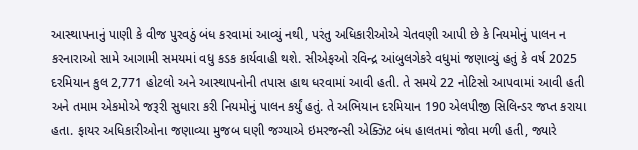આસ્થાપનાનું પાણી કે વીજ પુરવઠું બંધ કરવામાં આવ્યું નથી, પરંતુ અધિકારીઓએ ચેતવણી આપી છે કે નિયમોનું પાલન ન કરનારાઓ સામે આગામી સમયમાં વધુ કડક કાર્યવાહી થશે. સીએફઓ રવિન્દ્ર આંબુલગેકરે વધુમાં જણાવ્યું હતું કે વર્ષ 2025 દરમિયાન કુલ 2,771 હોટલો અને આસ્થાપનોની તપાસ હાથ ધરવામાં આવી હતી. તે સમયે 22 નોટિસો આપવામાં આવી હતી અને તમામ એકમોએ જરૂરી સુધારા કરી નિયમોનું પાલન કર્યું હતું. તે અભિયાન દરમિયાન 190 એલપીજી સિલિન્ડર જપ્ત કરાયા હતા. ફાયર અધિકારીઓના જણાવ્યા મુજબ ઘણી જગ્યાએ ઇમરજન્સી એક્ઝિટ બંધ હાલતમાં જોવા મળી હતી, જ્યારે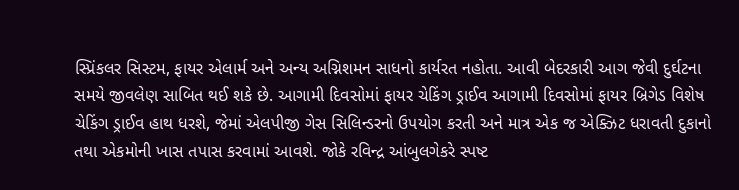સ્પ્રિંકલર સિસ્ટમ, ફાયર એલાર્મ અને અન્ય અગ્નિશમન સાધનો કાર્યરત નહોતા. આવી બેદરકારી આગ જેવી દુર્ઘટના સમયે જીવલેણ સાબિત થઈ શકે છે. આગામી દિવસોમાં ફાયર ચેકિંગ ડ્રાઈવ આગામી દિવસોમાં ફાયર બ્રિગેડ વિશેષ ચેકિંગ ડ્રાઈવ હાથ ધરશે, જેમાં એલપીજી ગેસ સિલિન્ડરનો ઉપયોગ કરતી અને માત્ર એક જ એક્ઝિટ ધરાવતી દુકાનો તથા એકમોની ખાસ તપાસ કરવામાં આવશે. જોકે રવિન્દ્ર આંબુલગેકરે સ્પષ્ટ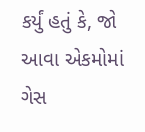કર્યું હતું કે, જો આવા એકમોમાં ગેસ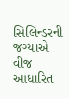સિલિન્ડરની જગ્યાએ વીજ આધારિત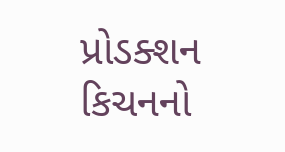પ્રોડક્શન કિચનનો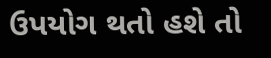ઉપયોગ થતો હશે તો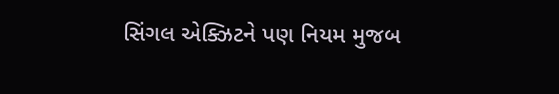સિંગલ એક્ઝિટને પણ નિયમ મુજબ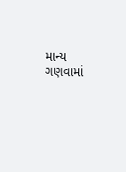માન્ય ગણવામાં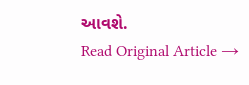આવશે.
Read Original Article →